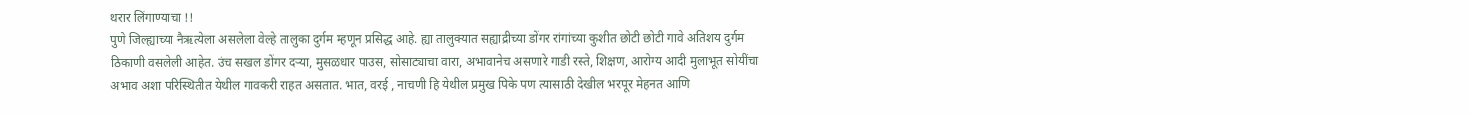थरार लिंगाण्याचा !!
पुणे जिल्ह्याच्या नैऋत्येला असलेला वेल्हे तालुका दुर्गम म्हणून प्रसिद्ध आहे. ह्या तालुक्यात सह्याद्रीच्या डोंगर रांगांच्या कुशीत छोटी छोटी गावे अतिशय दुर्गम ठिकाणी वसलेली आहेत. उंच सखल डोंगर दऱ्या, मुसळधार पाउस, सोसाट्याचा वारा, अभावानेच असणारे गाडी रस्ते, शिक्षण, आरोग्य आदी मुलाभूत सोयींचा अभाव अशा परिस्थितीत येथील गावकरी राहत असतात. भात, वरई , नाचणी हि येथील प्रमुख पिके पण त्यासाठी देखील भरपूर मेहनत आणि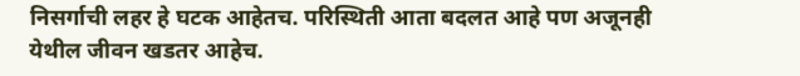निसर्गाची लहर हे घटक आहेतच. परिस्थिती आता बदलत आहे पण अजूनही येथील जीवन खडतर आहेच.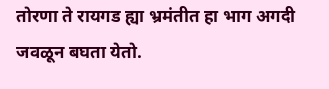तोरणा ते रायगड ह्या भ्रमंतीत हा भाग अगदी जवळून बघता येतो.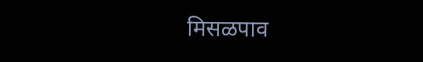मिसळपाव